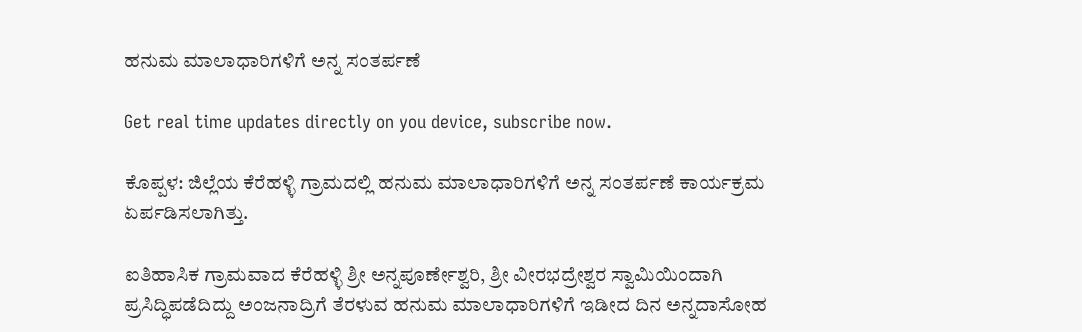ಹನುಮ ಮಾಲಾಧಾರಿಗಳಿಗೆ ಅನ್ನ ಸಂತರ್ಪಣೆ

Get real time updates directly on you device, subscribe now.

ಕೊಪ್ಪಳ: ಜಿಲ್ಲೆಯ ಕೆರೆಹಳ್ಳಿ ಗ್ರಾಮದಲ್ಲಿ ಹನುಮ ಮಾಲಾಧಾರಿಗಳಿಗೆ ಅನ್ನ ಸಂತರ್ಪಣೆ ಕಾರ್ಯಕ್ರಮ ಏರ್ಪಡಿಸಲಾಗಿತ್ತು.

ಐತಿಹಾಸಿಕ ಗ್ರಾಮವಾದ ಕೆರೆಹಳ್ಳಿ ಶ್ರೀ ಅನ್ನಪೂರ್ಣೇಶ್ವರಿ, ಶ್ರೀ ವೀರಭದ್ರೇಶ್ವರ ಸ್ವಾಮಿಯಿಂದಾಗಿ ಪ್ರಸಿದ್ಧಿಪಡೆದಿದ್ದು ಅಂಜನಾದ್ರಿಗೆ ತೆರಳುವ ಹನುಮ ಮಾಲಾಧಾರಿಗಳಿಗೆ ಇಡೀದ ದಿನ ಅನ್ನದಾಸೋಹ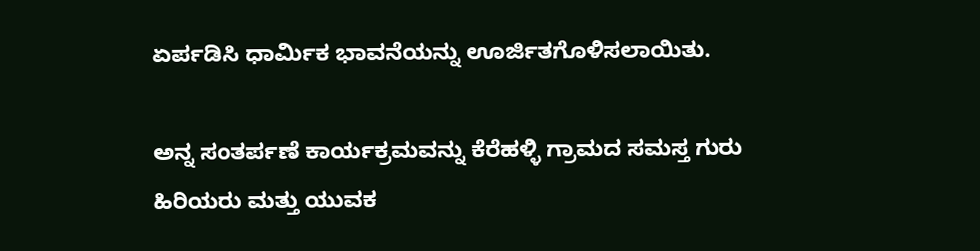ಏರ್ಪಡಿಸಿ ಧಾರ್ಮಿಕ ಭಾವನೆಯನ್ನು ಊರ್ಜಿತಗೊಳಿಸಲಾಯಿತು.

ಅನ್ನ ಸಂತರ್ಪಣೆ ಕಾರ್ಯಕ್ರಮವನ್ನು ಕೆರೆಹಳ್ಳಿ ಗ್ರಾಮದ ಸಮಸ್ತ ಗುರು ಹಿರಿಯರು ಮತ್ತು ಯುವಕ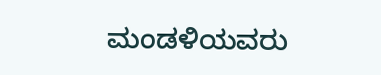ಮಂಡಳಿಯವರು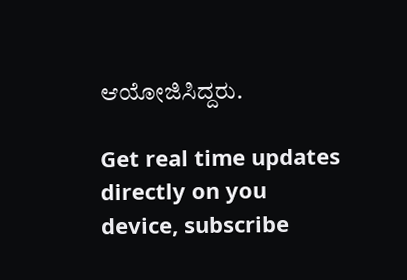ಆಯೋಜಿಸಿದ್ದರು.

Get real time updates directly on you device, subscribe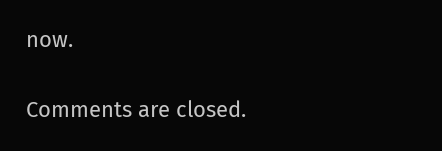now.

Comments are closed.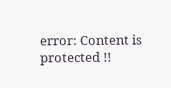error: Content is protected !!